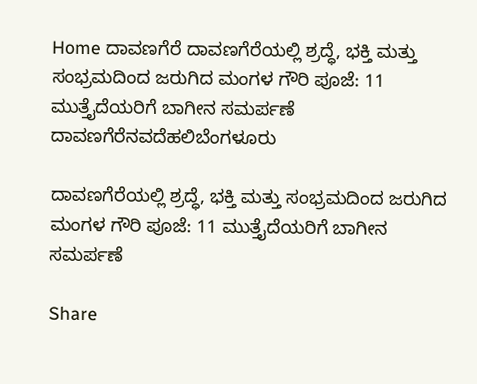Home ದಾವಣಗೆರೆ ದಾವಣಗೆರೆಯಲ್ಲಿ ಶ್ರದ್ಧೆ, ಭಕ್ತಿ ಮತ್ತು ಸಂಭ್ರಮದಿಂದ ಜರುಗಿದ ಮಂಗಳ ಗೌರಿ ಪೂಜೆ: 11 ಮುತ್ತೈದೆಯರಿಗೆ ಬಾಗೀನ ಸಮರ್ಪಣೆ
ದಾವಣಗೆರೆನವದೆಹಲಿಬೆಂಗಳೂರು

ದಾವಣಗೆರೆಯಲ್ಲಿ ಶ್ರದ್ಧೆ, ಭಕ್ತಿ ಮತ್ತು ಸಂಭ್ರಮದಿಂದ ಜರುಗಿದ ಮಂಗಳ ಗೌರಿ ಪೂಜೆ: 11 ಮುತ್ತೈದೆಯರಿಗೆ ಬಾಗೀನ ಸಮರ್ಪಣೆ

Share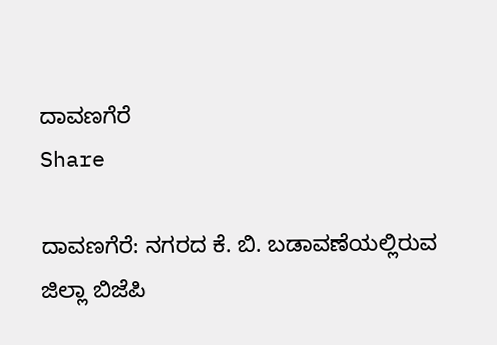ದಾವಣಗೆರೆ
Share

ದಾವಣಗೆರೆ: ನಗರದ ಕೆ. ಬಿ. ಬಡಾವಣೆಯಲ್ಲಿರುವ ಜಿಲ್ಲಾ ಬಿಜೆಪಿ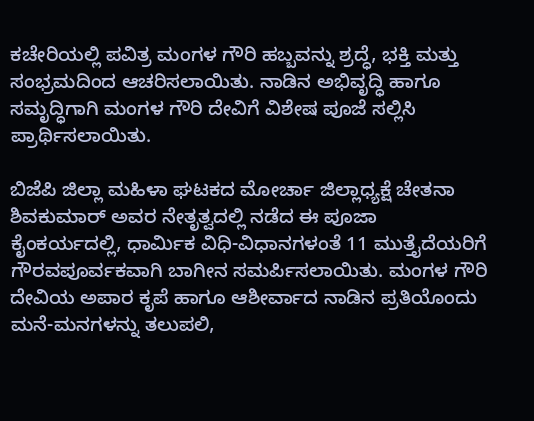ಕಚೇರಿಯಲ್ಲಿ ಪವಿತ್ರ ಮಂಗಳ ಗೌರಿ ಹಬ್ಬವನ್ನು ಶ್ರದ್ಧೆ, ಭಕ್ತಿ ಮತ್ತು ಸಂಭ್ರಮದಿಂದ ಆಚರಿಸಲಾಯಿತು. ನಾಡಿನ ಅಭಿವೃದ್ಧಿ ಹಾಗೂ ಸಮೃದ್ಧಿಗಾಗಿ ಮಂಗಳ ಗೌರಿ ದೇವಿಗೆ ವಿಶೇಷ ಪೂಜೆ ಸಲ್ಲಿಸಿ ಪ್ರಾರ್ಥಿಸಲಾಯಿತು.

ಬಿಜೆಪಿ ಜಿಲ್ಲಾ ಮಹಿಳಾ ಘಟಕದ ಮೋರ್ಚಾ ಜಿಲ್ಲಾಧ್ಯಕ್ಷೆ ಚೇತನಾ ಶಿವಕುಮಾರ್ ಅವರ ನೇತೃತ್ವದಲ್ಲಿ ನಡೆದ ಈ ಪೂಜಾ ಕೈಂಕರ್ಯದಲ್ಲಿ, ಧಾರ್ಮಿಕ ವಿಧಿ-ವಿಧಾನಗಳಂತೆ 11 ಮುತ್ತೈದೆಯರಿಗೆ ಗೌರವಪೂರ್ವಕವಾಗಿ ಬಾಗೀನ ಸಮರ್ಪಿಸಲಾಯಿತು. ಮಂಗಳ ಗೌರಿ ದೇವಿಯ ಅಪಾರ ಕೃಪೆ ಹಾಗೂ ಆಶೀರ್ವಾದ ನಾಡಿನ ಪ್ರತಿಯೊಂದು ಮನೆ-ಮನಗಳನ್ನು ತಲುಪಲಿ,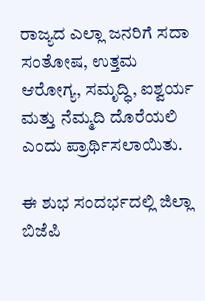ರಾಜ್ಯದ ಎಲ್ಲಾ ಜನರಿಗೆ ಸದಾ ಸಂತೋಷ, ಉತ್ತಮ ಆರೋಗ್ಯ, ಸಮೃದ್ಧಿ, ಐಶ್ವರ್ಯ ಮತ್ತು ನೆಮ್ಮದಿ ದೊರೆಯಲಿ ಎಂದು ಪ್ರಾರ್ಥಿಸಲಾಯಿತು.

ಈ ಶುಭ ಸಂದರ್ಭದಲ್ಲಿ ಜಿಲ್ಲಾ ಬಿಜೆಪಿ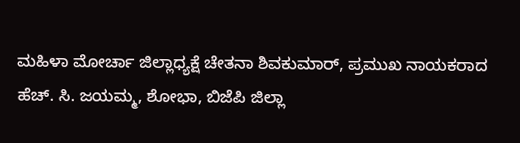ಮಹಿಳಾ ಮೋರ್ಚಾ ಜಿಲ್ಲಾಧ್ಯಕ್ಷೆ ಚೇತನಾ ಶಿವಕುಮಾರ್, ಪ್ರಮುಖ ನಾಯಕರಾದ ಹೆಚ್. ಸಿ. ಜಯಮ್ಮ, ಶೋಭಾ, ಬಿಜೆಪಿ ಜಿಲ್ಲಾ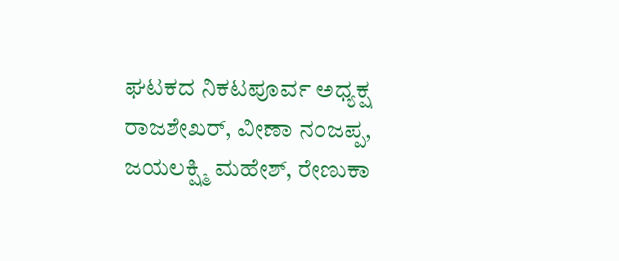ಘಟಕದ ನಿಕಟಪೂರ್ವ ಅಧ್ಯಕ್ಷ ರಾಜಶೇಖರ್, ವೀಣಾ ನಂಜಪ್ಪ, ಜಯಲಕ್ಷ್ಮಿ ಮಹೇಶ್, ರೇಣುಕಾ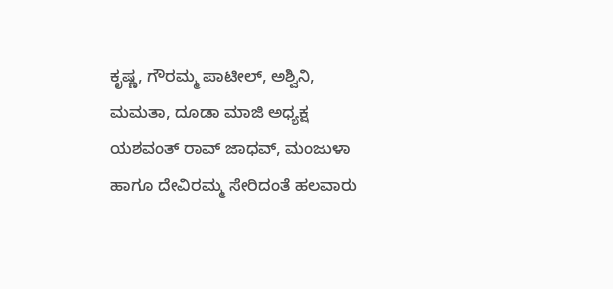ಕೃಷ್ಣ, ಗೌರಮ್ಮ ಪಾಟೀಲ್, ಅಶ್ವಿನಿ, ಮಮತಾ, ದೂಡಾ ಮಾಜಿ ಅಧ್ಯಕ್ಷ ಯಶವಂತ್ ರಾವ್ ಜಾಧವ್, ಮಂಜುಳಾ ಹಾಗೂ ದೇವಿರಮ್ಮ ಸೇರಿದಂತೆ ಹಲವಾರು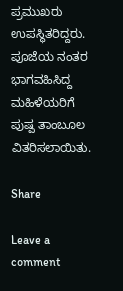ಪ್ರಮುಖರು ಉಪಸ್ಥಿತರಿದ್ದರು. ಪೂಜೆಯ ನಂತರ ಭಾಗವಹಿಸಿದ್ದ ಮಹಿಳೆಯರಿಗೆ ಪುಷ್ಪ ತಾಂಬೂಲ ವಿತರಿಸಲಾಯಿತು.

Share

Leave a comment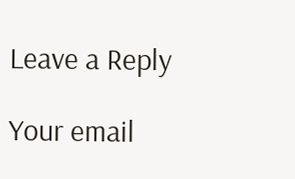Leave a Reply

Your email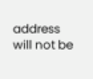address will not be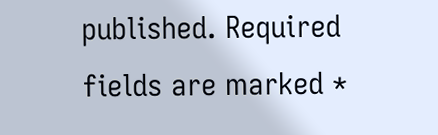published. Required fields are marked *